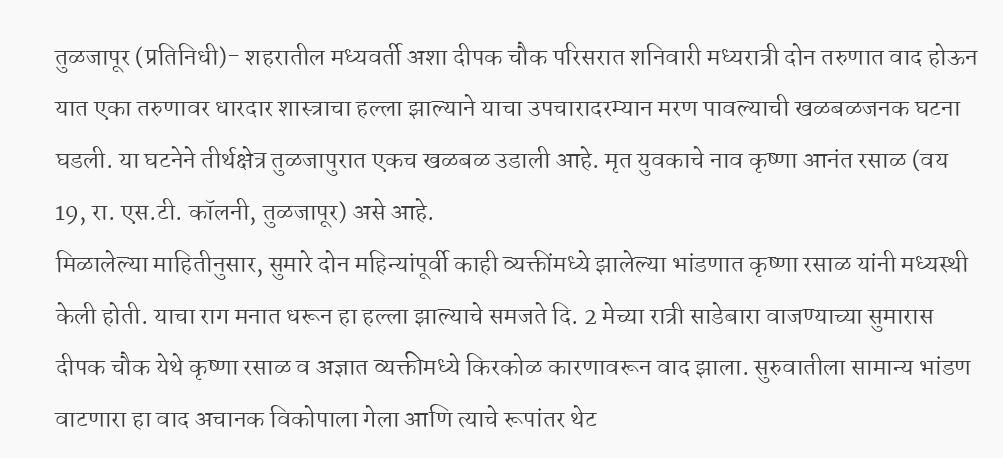तुळजापूर (प्रतिनिधी)- शहरातील मध्यवर्ती अशा दीपक चौक परिसरात शनिवारी मध्यरात्री दोन तरुणात वाद होऊन यात एका तरुणावर धारदार शास्त्राचा हल्ला झाल्याने याचा उपचारादरम्यान मरण पावल्याची खळबळजनक घटना घडली. या घटनेने तीर्थक्षेत्र तुळजापुरात एकच खळबळ उडाली आहे. मृत युवकाचे नाव कृष्णा आनंत रसाळ (वय 19, रा. एस.टी. कॉलनी, तुळजापूर) असे आहे.
मिळालेल्या माहितीनुसार, सुमारे दोन महिन्यांपूर्वी काही व्यक्तींमध्ये झालेल्या भांडणात कृष्णा रसाळ यांनी मध्यस्थी केली होती. याचा राग मनात धरून हा हल्ला झाल्याचे समजते दि. 2 मेच्या रात्री साडेबारा वाजण्याच्या सुमारास दीपक चौक येथे कृष्णा रसाळ व अज्ञात व्यक्तीमध्ये किरकोळ कारणावरून वाद झाला. सुरुवातीला सामान्य भांडण वाटणारा हा वाद अचानक विकोपाला गेला आणि त्याचे रूपांतर थेट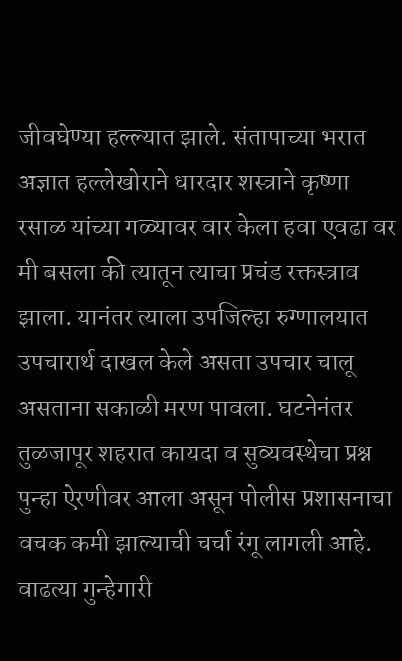जीवघेण्या हल्ल्यात झाले. संतापाच्या भरात अज्ञात हल्लेखोराने धारदार शस्त्राने कृष्णा रसाळ यांच्या गळ्यावर वार केला हवा एवढा वर मी बसला की त्यातून त्याचा प्रचंड रक्तस्त्राव झाला. यानंतर त्याला उपजिल्हा रुग्णालयात उपचारार्थ दाखल केले असता उपचार चालू असताना सकाळी मरण पावला. घटनेनंतर तुळजापूर शहरात कायदा व सुव्यवस्थेचा प्रश्न पुन्हा ऐरणीवर आला असून पोलीस प्रशासनाचा वचक कमी झाल्याची चर्चा रंगू लागली आहे. वाढत्या गुन्हेगारी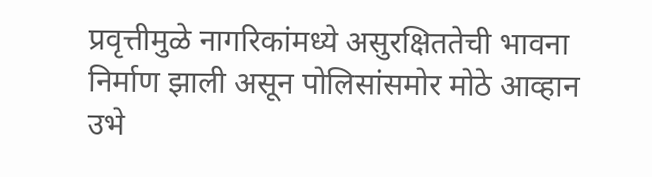प्रवृत्तीमुळे नागरिकांमध्ये असुरक्षिततेची भावना निर्माण झाली असून पोलिसांसमोर मोठे आव्हान उभे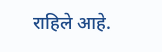राहिले आहे.